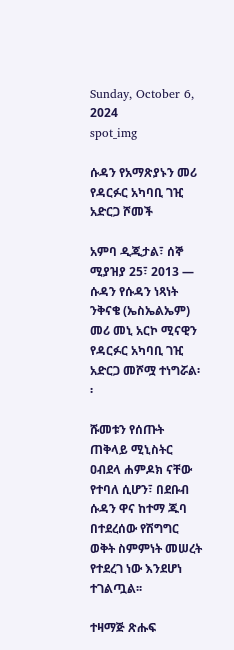Sunday, October 6, 2024
spot_img

ሱዳን የአማጽያኑን መሪ የዳርፉር አካባቢ ገዢ አድርጋ ሾመች

አምባ ዲጂታል፣ ሰኞ ሚያዝያ 25፣ 2013 ― ሱዳን የሱዳን ነጻነት ንቅናቄ (ኤስኤልኤም) መሪ መኒ አርኮ ሚናዊን የዳርፉር አካባቢ ገዢ አድርጋ መሾሟ ተነግሯል፡፡

ሹመቱን የሰጡት ጠቅላይ ሚኒስትር ዐብደላ ሐምዶክ ናቸው የተባለ ሲሆን፣ በደቡብ ሱዳን ዋና ከተማ ጁባ በተደረሰው የሽግግር ወቅት ስምምነት መሠረት የተደረገ ነው እንደሆነ ተገልጧል፡፡

ተዛማጅ ጽሑፍ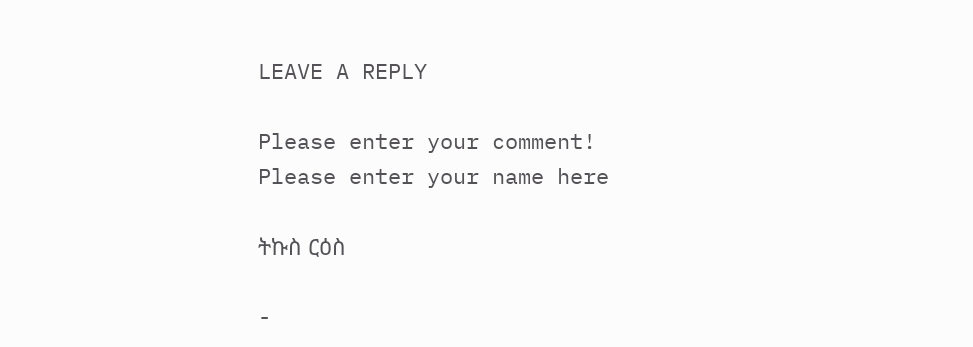LEAVE A REPLY

Please enter your comment!
Please enter your name here

ትኩስ ርዕስ

-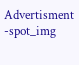Advertisment -spot_img